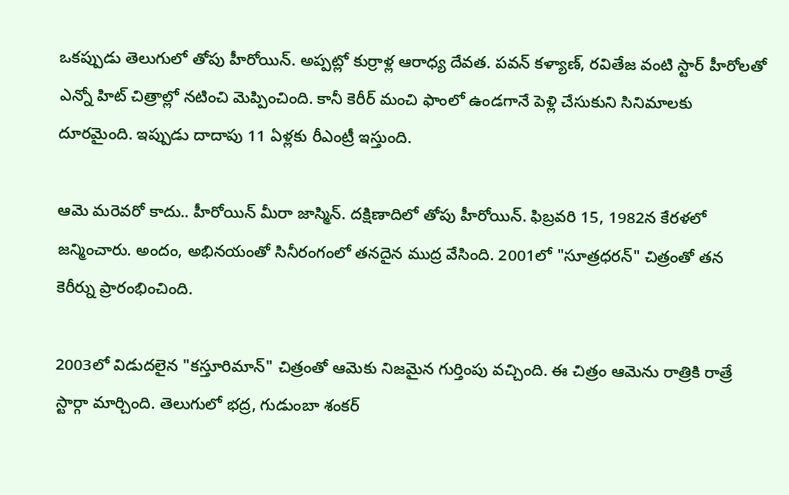ఒకప్పుడు తెలుగులో తోపు హీరోయిన్. అప్పట్లో కుర్రాళ్ల ఆరాధ్య దేవత. పవన్ కళ్యాణ్, రవితేజ వంటి స్టార్ హీరోలతో ఎన్నో హిట్ చిత్రాల్లో నటించి మెప్పించింది. కానీ కెరీర్ మంచి ఫాంలో ఉండగానే పెళ్లి చేసుకుని సినిమాలకు దూరమైంది. ఇప్పుడు దాదాపు 11 ఏళ్లకు రీఎంట్రీ ఇస్తుంది.

ఆమె మరెవరో కాదు.. హీరోయిన్ మీరా జాస్మిన్. దక్షిణాదిలో తోపు హీరోయిన్. ఫిబ్రవరి 15, 1982న కేరళలో జన్మించారు. అందం, అభినయంతో సినీరంగంలో తనదైన ముద్ర వేసింది. 2001లో "సూత్రధరన్" చిత్రంతో తన కెరీర్ను ప్రారంభించింది.

2003లో విడుదలైన "కస్తూరిమాన్" చిత్రంతో ఆమెకు నిజమైన గుర్తింపు వచ్చింది. ఈ చిత్రం ఆమెను రాత్రికి రాత్రే స్టార్గా మార్చింది. తెలుగులో భద్ర, గుడుంబా శంకర్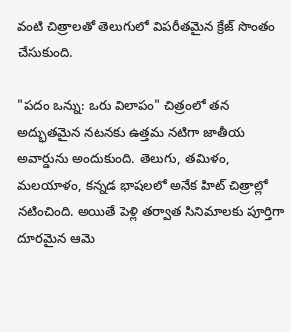వంటి చిత్రాలతో తెలుగులో విపరీతమైన క్రేజ్ సొంతం చేసుకుంది.

"పదం ఒన్ను: ఒరు విలాపం" చిత్రంలో తన అద్భుతమైన నటనకు ఉత్తమ నటిగా జాతీయ అవార్డును అందుకుంది. తెలుగు, తమిళం, మలయాళం, కన్నడ భాషలలో అనేక హిట్ చిత్రాల్లో నటించింది. అయితే పెళ్లి తర్వాత సినిమాలకు పూర్తిగా దూరమైన ఆమె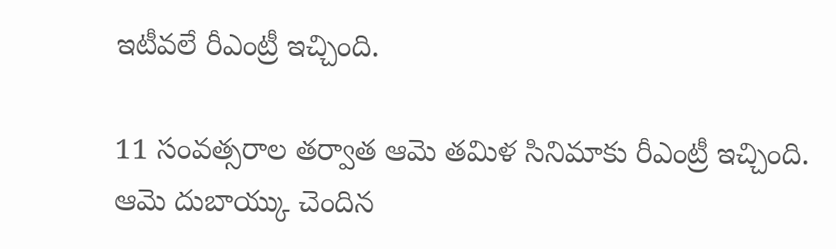ఇటీవలే రీఎంట్రీ ఇచ్చింది.

11 సంవత్సరాల తర్వాత ఆమె తమిళ సినిమాకు రీఎంట్రీ ఇచ్చింది. ఆమె దుబాయ్కు చెందిన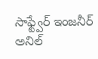సాఫ్ట్వేర్ ఇంజనీర్ అనిల్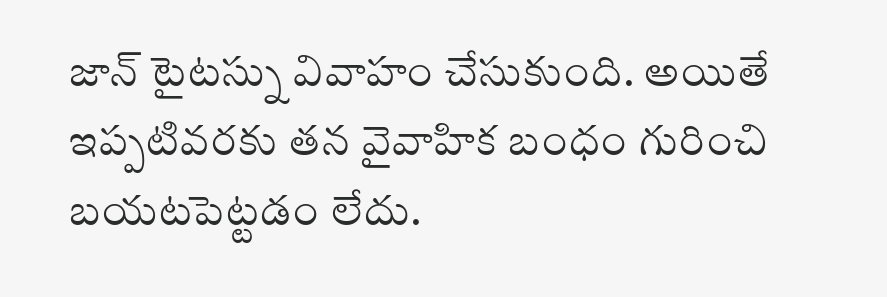జాన్ టైటస్ను వివాహం చేసుకుంది. అయితే ఇప్పటివరకు తన వైవాహిక బంధం గురించి బయటపెట్టడం లేదు.